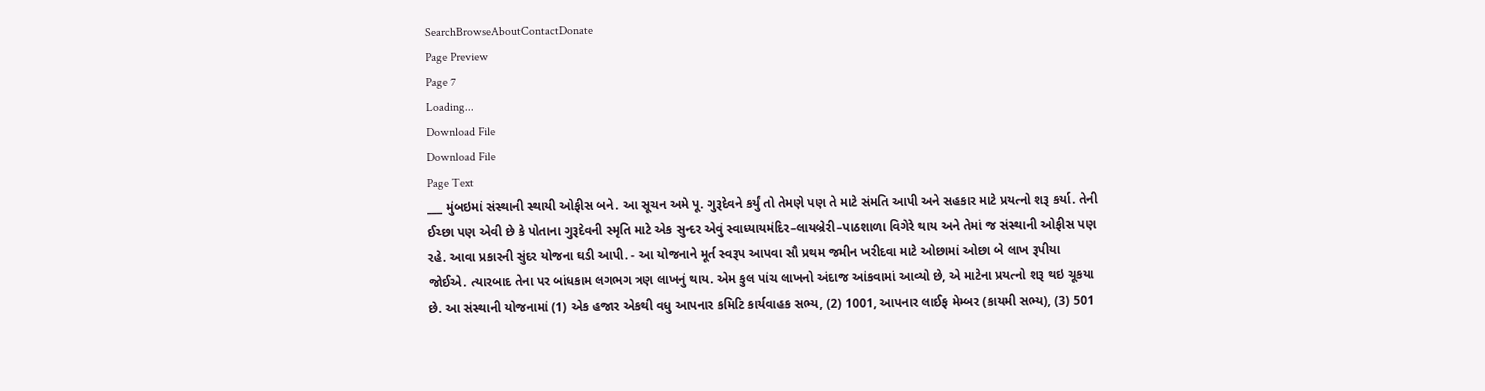SearchBrowseAboutContactDonate
Page Preview
Page 7
Loading...
Download File
Download File
Page Text
___ મુંબઇમાં સંસ્થાની સ્થાયી ઓફીસ બને. આ સૂચન અમે પૂ. ગુરૂદેવને કર્યું તો તેમણે પણ તે માટે સંમતિ આપી અને સહકાર માટે પ્રયત્નો શરૂ કર્યા. તેની ઈચ્છા પણ એવી છે કે પોતાના ગુરૂદેવની સ્મૃતિ માટે એક સુન્દર એવું સ્વાધ્યાયમંદિર–લાયબ્રેરી–પાઠશાળા વિગેરે થાય અને તેમાં જ સંસ્થાની ઓફીસ પણ રહે. આવા પ્રકારની સુંદર યોજના ઘડી આપી. - આ યોજનાને મૂર્ત સ્વરૂપ આપવા સૌ પ્રથમ જમીન ખરીદવા માટે ઓછામાં ઓછા બે લાખ રૂપીયા જોઈએ. ત્યારબાદ તેના પર બાંધકામ લગભગ ત્રણ લાખનું થાય. એમ કુલ પાંચ લાખનો અંદાજ આંકવામાં આવ્યો છે, એ માટેના પ્રયત્નો શરૂ થઇ ચૂકયા છે. આ સંસ્થાની યોજનામાં (1) એક હજાર એકથી વધુ આપનાર કમિટિ કાર્યવાહક સભ્ય, (2) 1001, આપનાર લાઈફ મેમ્બર (કાયમી સભ્ય), (3) 501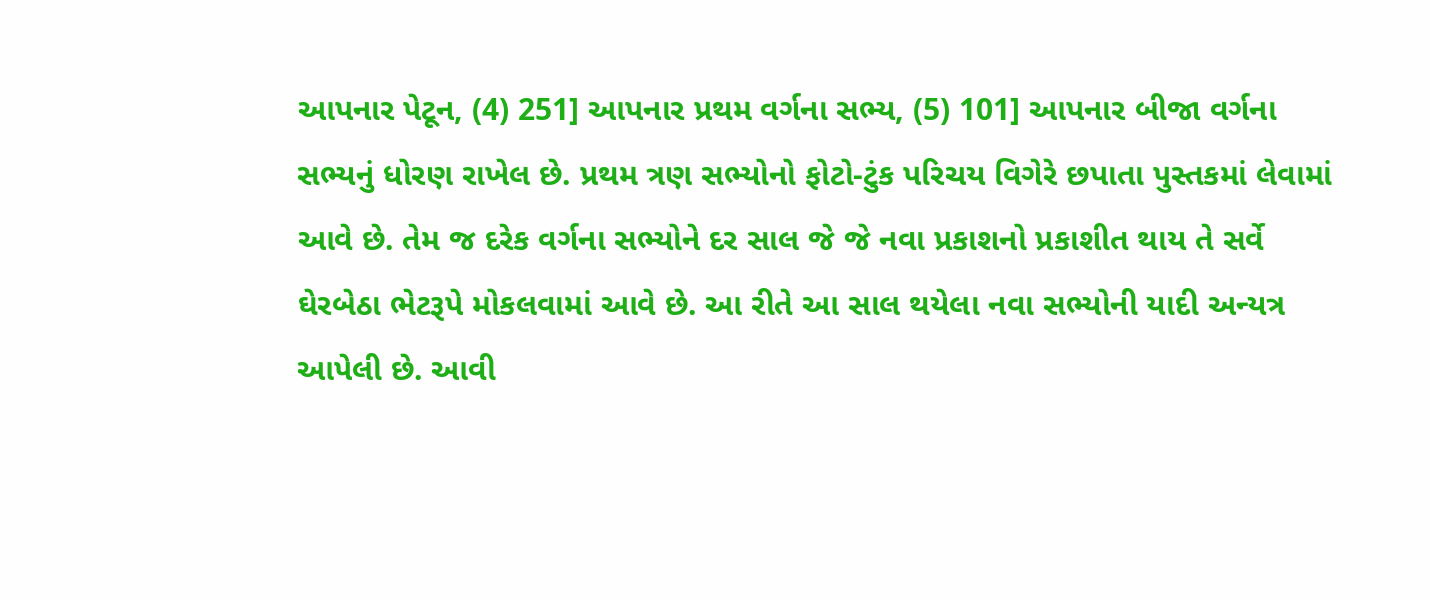આપનાર પેટૂન, (4) 251] આપનાર પ્રથમ વર્ગના સભ્ય, (5) 101] આપનાર બીજા વર્ગના સભ્યનું ધોરણ રાખેલ છે. પ્રથમ ત્રણ સભ્યોનો ફોટો-ટુંક પરિચય વિગેરે છપાતા પુસ્તકમાં લેવામાં આવે છે. તેમ જ દરેક વર્ગના સભ્યોને દર સાલ જે જે નવા પ્રકાશનો પ્રકાશીત થાય તે સર્વે ઘેરબેઠા ભેટરૂપે મોકલવામાં આવે છે. આ રીતે આ સાલ થયેલા નવા સભ્યોની યાદી અન્યત્ર આપેલી છે. આવી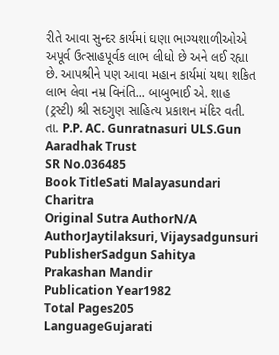રીતે આવા સુન્દર કાર્યમાં ઘણા ભાગ્યશાળીઓએ અપૂર્વ ઉત્સાહપૂર્વક લાભ લીધો છે અને લઈ રહ્યા છે. આપશ્રીને પણ આવા મહાન કાર્યમાં યથા શકિત લાભ લેવા નમ્ર વિનંતિ... બાબુભાઈ એ. શાહ (ટ્રસ્ટી) શ્રી સદગુણ સાહિત્ય પ્રકાશન મંદિર વતી. તા. P.P. AC. Gunratnasuri ULS.Gun Aaradhak Trust
SR No.036485
Book TitleSati Malayasundari Charitra
Original Sutra AuthorN/A
AuthorJaytilaksuri, Vijaysadgunsuri
PublisherSadgun Sahitya Prakashan Mandir
Publication Year1982
Total Pages205
LanguageGujarati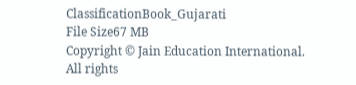ClassificationBook_Gujarati
File Size67 MB
Copyright © Jain Education International. All rights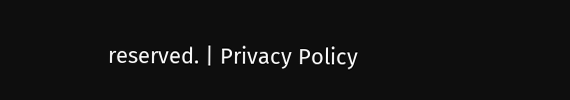reserved. | Privacy Policy